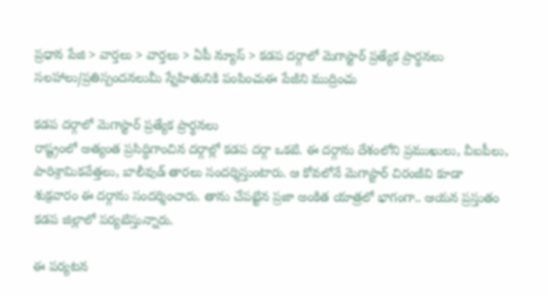ప్రధాన పేజి > వార్తలు > వార్తలు > ఏపీ న్యూస్ > కడప దర్గాలో మెగాస్టార్ ప్రత్యేక ప్రార్థనలు
సలహాలు/ప్రతిస్పందనలుమీ స్నేహితునికి పంపించుఈ పేజీని ముద్రించు

కడప దర్గాలో మెగాస్టార్ ప్రత్యేక ప్రార్థనలు
రాష్ట్రంలో అత్యంత ప్రసిద్ధిగాంచిన దర్గాల్లో కడప దర్గా ఒకటి. ఈ దర్గాను దేశంలోని ప్రముఖులు, వీఐపీలు, పారిశ్రామికవేత్తలు, బాలీవుడ్ తారలు సందర్శిస్తుంటారు. ఆ కోవలోనే మెగాస్టార్ చిరంజీవి కూడా శుక్రవారం ఈ దర్గాను సందర్శించారు. తాను చేపట్టిన ప్రజా అంకిత యాత్రలో భాగంగా.. ఆయన ప్రస్తుతం కడప జిల్లాలో పర్యటిస్తున్నారు.

ఈ పర్యటన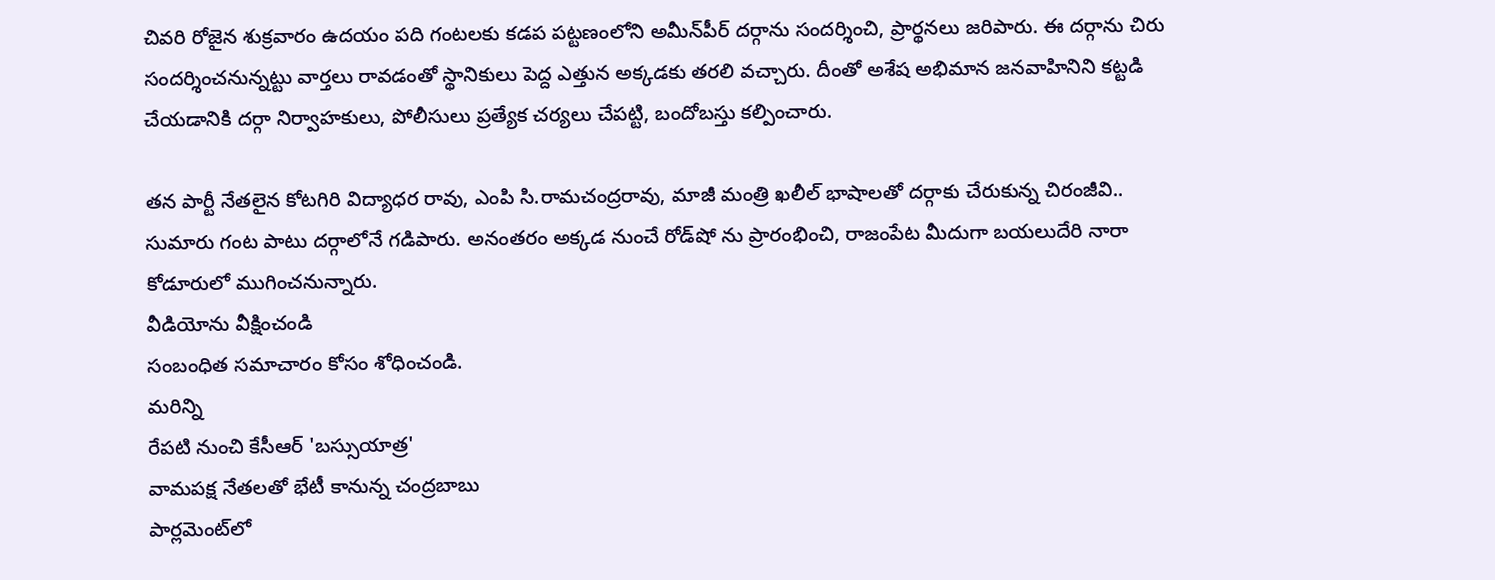చివరి రోజైన శుక్రవారం ఉదయం పది గంటలకు కడప పట్టణంలోని అమీన్‌పీర్‌ దర్గాను సందర్శించి, ప్రార్థనలు జరిపారు. ఈ దర్గాను చిరు సందర్శించనున్నట్టు వార్తలు రావడంతో స్థానికులు పెద్ద ఎత్తున అక్కడకు తరలి వచ్చారు. దీంతో అశేష అభిమాన జనవాహినిని కట్టడి చేయడానికి దర్గా నిర్వాహకులు, పోలీసులు ప్రత్యేక చర్యలు చేపట్టి, బందోబస్తు కల్పించారు.

తన పార్టీ నేతలైన కోటగిరి విద్యాధర రావు, ఎంపి సి.రామచంద్రరావు, మాజీ మంత్రి ఖలీల్ భాషాలతో దర్గాకు చేరుకున్న చిరంజీవి.. సుమారు గంట పాటు దర్గాలోనే గడిపారు. అనంతరం అక్కడ నుంచే రోడ్‌‌షో ను ప్రారంభించి, రాజంపేట మీదుగా బయలుదేరి నారా కోడూరులో ముగించనున్నారు.
వీడియోను వీక్షించండి
సంబంధిత సమాచారం కోసం శోధించండి.
మరిన్ని
రేపటి నుంచి కేసీఆర్ 'బస్సుయాత్ర'
వామపక్ష నేతలతో భేటీ కానున్న చంద్రబాబు
పార్లమెంట్‌లో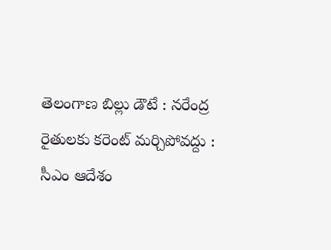తెలంగాణ బిల్లు డౌటే : నరేంద్ర
రైతులకు కరెంట్ మర్చిపోవద్దు : సీఎం ఆదేశం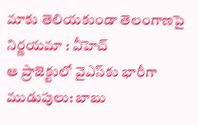మాకు తెలియకుండా తెలంగాణపై నిర్ణయమా : వీహెచ్
ఆ ప్రాజెక్టులో వైఎస్‌కు భారీగా ముడుపులు: బాబు